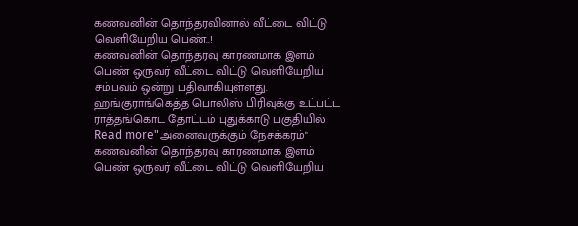கணவனின் தொந்தரவினால் வீட்டை விட்டு வெளியேறிய பெண்..!
கணவனின் தொந்தரவு காரணமாக இளம் பெண் ஒருவர் வீட்டை விட்டு வெளியேறிய சம்பவம் ஒன்று பதிவாகியுள்ளது. ஹங்குராங்கெத்த பொலிஸ் பிரிவுக்கு உட்பட்ட ராத்தங்கொட தோட்டம் புதுக்காடு பகுதியில்
Read more"அனைவருக்கும் நேசக்கரம்"
கணவனின் தொந்தரவு காரணமாக இளம் பெண் ஒருவர் வீட்டை விட்டு வெளியேறிய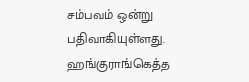சம்பவம் ஒன்று பதிவாகியுள்ளது. ஹங்குராங்கெத்த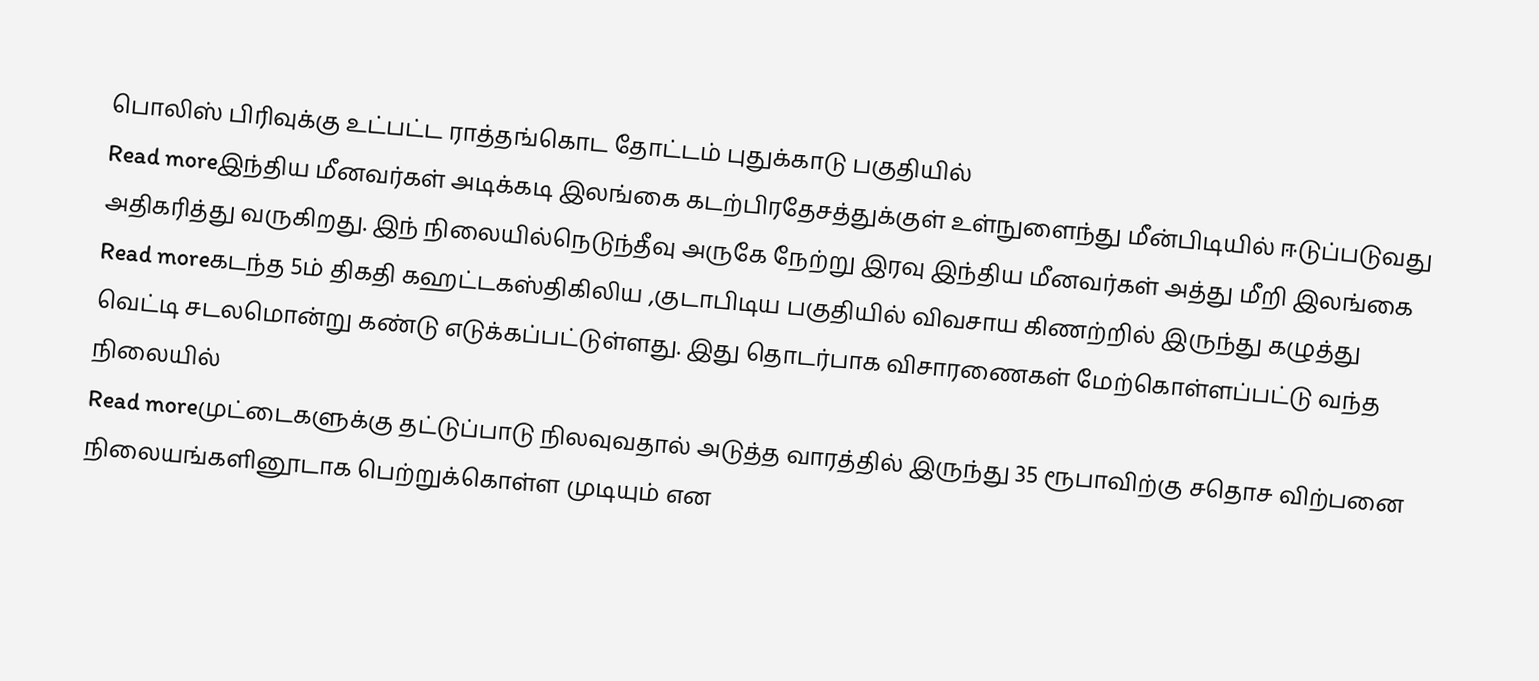பொலிஸ் பிரிவுக்கு உட்பட்ட ராத்தங்கொட தோட்டம் புதுக்காடு பகுதியில்
Read moreஇந்திய மீனவர்கள் அடிக்கடி இலங்கை கடற்பிரதேசத்துக்குள் உள்நுளைந்து மீன்பிடியில் ஈடுப்படுவது அதிகரித்து வருகிறது. இந் நிலையில்நெடுந்தீவு அருகே நேற்று இரவு இந்திய மீனவர்கள் அத்து மீறி இலங்கை
Read moreகடந்த 5ம் திகதி கஹட்டகஸ்திகிலிய ,குடாபிடிய பகுதியில் விவசாய கிணற்றில் இருந்து கழுத்து வெட்டி சடலமொன்று கண்டு எடுக்கப்பட்டுள்ளது. இது தொடர்பாக விசாரணைகள் மேற்கொள்ளப்பட்டு வந்த நிலையில்
Read moreமுட்டைகளுக்கு தட்டுப்பாடு நிலவுவதால் அடுத்த வாரத்தில் இருந்து 35 ரூபாவிற்கு சதொச விற்பனை நிலையங்களினூடாக பெற்றுக்கொள்ள முடியும் என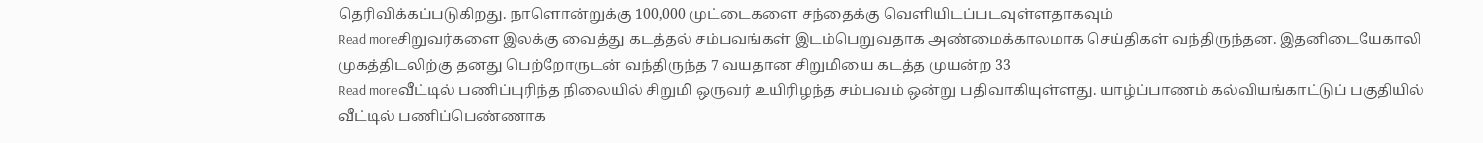தெரிவிக்கப்படுகிறது. நாளொன்றுக்கு 100,000 முட்டைகளை சந்தைக்கு வெளியிடப்படவுள்ளதாகவும்
Read moreசிறுவர்களை இலக்கு வைத்து கடத்தல் சம்பவங்கள் இடம்பெறுவதாக அண்மைக்காலமாக செய்திகள் வந்திருந்தன. இதனிடையேகாலி முகத்திடலிற்கு தனது பெற்றோருடன் வந்திருந்த 7 வயதான சிறுமியை கடத்த முயன்ற 33
Read moreவீட்டில் பணிப்புரிந்த நிலையில் சிறுமி ஒருவர் உயிரிழந்த சம்பவம் ஒன்று பதிவாகியுள்ளது. யாழ்ப்பாணம் கல்வியங்காட்டுப் பகுதியில் வீட்டில் பணிப்பெண்ணாக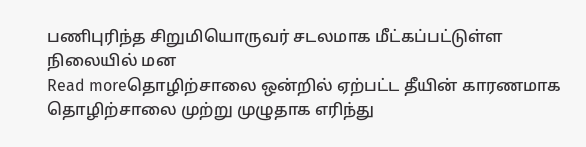பணிபுரிந்த சிறுமியொருவர் சடலமாக மீட்கப்பட்டுள்ள நிலையில் மன
Read moreதொழிற்சாலை ஒன்றில் ஏற்பட்ட தீயின் காரணமாக தொழிற்சாலை முற்று முழுதாக எரிந்து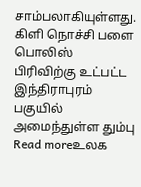சாம்பலாகியுள்ளது. கிளி நொச்சி பளை பொலிஸ் பிரிவிற்கு உட்பட்ட இந்திராபுரம் பகுயில் அமைந்துள்ள தும்பு
Read moreஉலக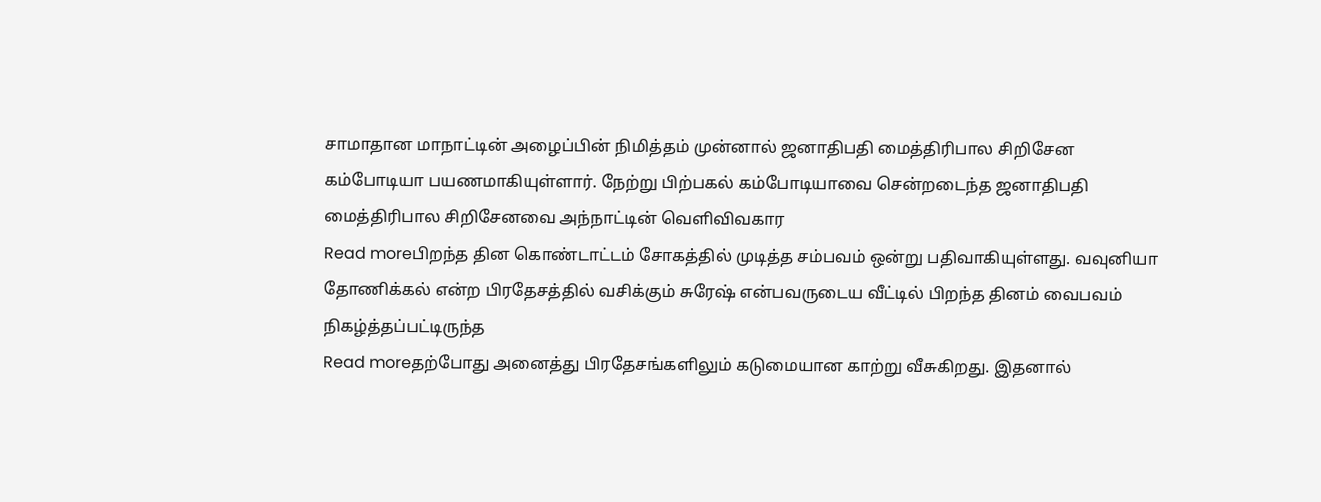சாமாதான மாநாட்டின் அழைப்பின் நிமித்தம் முன்னால் ஜனாதிபதி மைத்திரிபால சிறிசேன கம்போடியா பயணமாகியுள்ளார். நேற்று பிற்பகல் கம்போடியாவை சென்றடைந்த ஜனாதிபதி மைத்திரிபால சிறிசேனவை அந்நாட்டின் வெளிவிவகார
Read moreபிறந்த தின கொண்டாட்டம் சோகத்தில் முடித்த சம்பவம் ஒன்று பதிவாகியுள்ளது. வவுனியா தோணிக்கல் என்ற பிரதேசத்தில் வசிக்கும் சுரேஷ் என்பவருடைய வீட்டில் பிறந்த தினம் வைபவம் நிகழ்த்தப்பட்டிருந்த
Read moreதற்போது அனைத்து பிரதேசங்களிலும் கடுமையான காற்று வீசுகிறது. இதனால்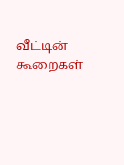வீட்டின் கூறைகள்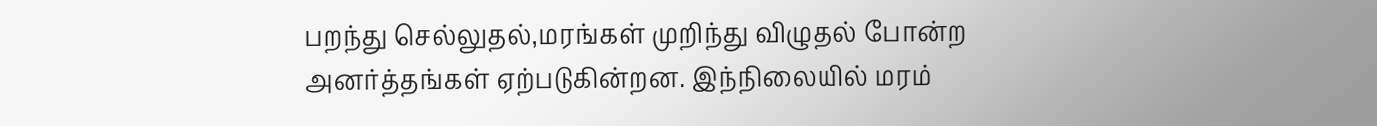பறந்து செல்லுதல்,மரங்கள் முறிந்து விழுதல் போன்ற அனர்த்தங்கள் ஏற்படுகின்றன. இந்நிலையில் மரம்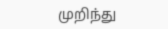முறிந்து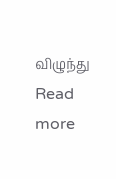விழுந்து
Read more